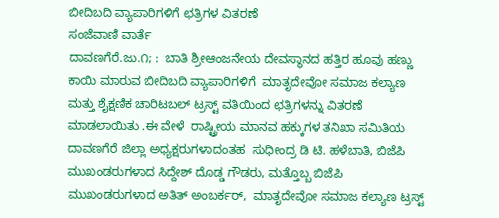ಬೀದಿಬದಿ ವ್ಯಾಪಾರಿಗಳಿಗೆ ಛತ್ರಿಗಳ ವಿತರಣೆ
ಸಂಜೆವಾಣಿ ವಾರ್ತೆ
ದಾವಣಗೆರೆ.ಜು.೧; :  ಬಾತಿ ಶ್ರೀಆಂಜನೇಯ ದೇವಸ್ಥಾನದ ಹತ್ತಿರ ಹೂವು ಹಣ್ಣು  ಕಾಯಿ ಮಾರುವ ಬೀದಿಬದಿ ವ್ಯಾಪಾರಿಗಳಿಗೆ  ಮಾತೃದೇವೋ ಸಮಾಜ ಕಲ್ಯಾಣ ಮತ್ತು ಶೈಕ್ಷಣಿಕ ಚಾರಿಟಬಲ್ ಟ್ರಸ್ಟ್ ವತಿಯಿಂದ ಛತ್ರಿಗಳನ್ನು ವಿತರಣೆ ಮಾಡಲಾಯಿತು .ಈ ವೇಳೆ  ರಾಷ್ಟ್ರೀಯ ಮಾನವ ಹಕ್ಕುಗಳ ತನಿಖಾ ಸಮಿತಿಯ ದಾವಣಗೆರೆ ಜಿಲ್ಲಾ ಅಧ್ಯಕ್ಷರುಗಳಾದಂತಹ  ಸುಧೀಂದ್ರ ಡಿ ಟಿ. ಹಳೆಬಾತಿ, ಬಿಜೆಪಿ ಮುಖಂಡರುಗಳಾದ ಸಿದ್ದೇಶ್ ದೊಡ್ಡ ಗೌಡರು, ಮತ್ತೊಬ್ಬ ಬಿಜೆಪಿ ಮುಖಂಡರುಗಳಾದ ಅತಿತ್ ಅಂಬರ್ಕರ್,  ಮಾತೃದೇವೋ ಸಮಾಜ ಕಲ್ಯಾಣ ಟ್ರಸ್ಟ್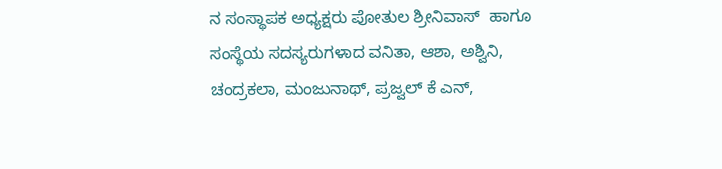ನ ಸಂಸ್ಥಾಪಕ ಅಧ್ಯಕ್ಷರು ಪೋತುಲ ಶ್ರೀನಿವಾಸ್  ಹಾಗೂ ಸಂಸ್ಥೆಯ ಸದಸ್ಯರುಗಳಾದ ವನಿತಾ, ಆಶಾ, ಅಶ್ವಿನಿ, ಚಂದ್ರಕಲಾ, ಮಂಜುನಾಥ್, ಪ್ರಜ್ವಲ್ ಕೆ ಎನ್,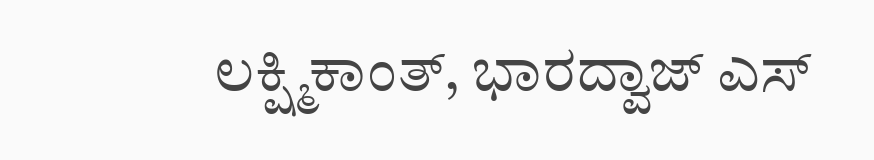ಲಕ್ಷ್ಮಿಕಾಂತ್, ಭಾರದ್ವಾಜ್ ಎಸ್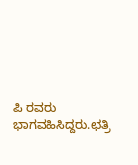ಪಿ ರವರು ಭಾಗವಹಿಸಿದ್ದರು.ಛತ್ರಿ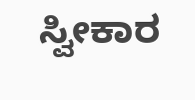ಸ್ವೀಕಾರ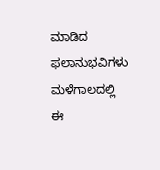ಮಾಡಿದ ಫಲಾನುಭವಿಗಳು ಮಳೆಗಾಲದಲ್ಲಿ ಈ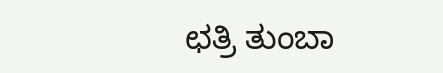ಛತ್ರಿ ತುಂಬಾ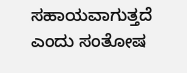ಸಹಾಯವಾಗುತ್ತದೆ ಎಂದು ಸಂತೋಷ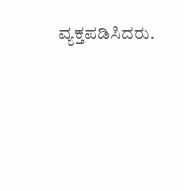ವ್ಯಕ್ತಪಡಿಸಿದರು.